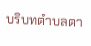บริบทตำบลตา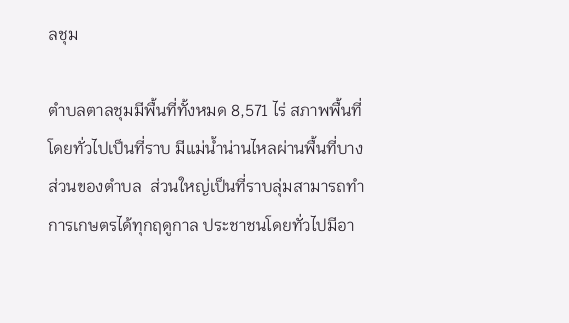ลชุม

ตำบลตาลชุมมีพื้นที่ทั้งหมด 8,571 ไร่ สภาพพื้นที่โดยทั่วไปเป็นที่ราบ มีแม่น้ำน่านไหลผ่านพื้นที่บางส่วนของตำบล  ส่วนใหญ่เป็นที่ราบลุ่มสามารถทำการเกษตรได้ทุกฤดูกาล ประชาชนโดยทั่วไปมีอา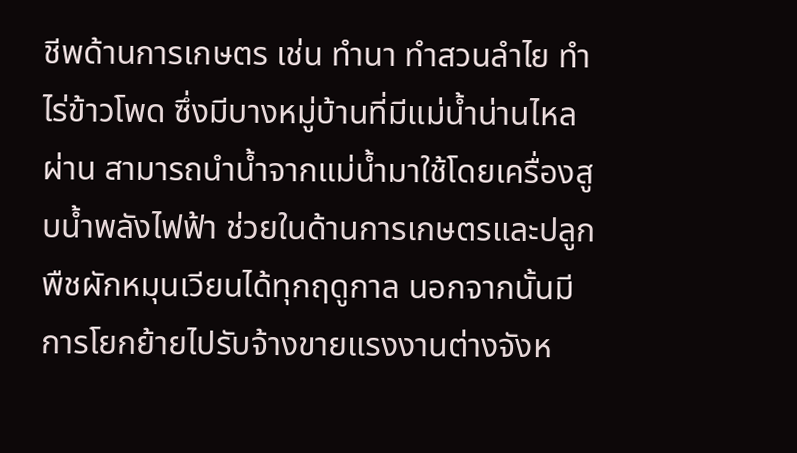ชีพด้านการเกษตร เช่น ทำนา ทำสวนลำไย ทำไร่ข้าวโพด ซึ่งมีบางหมู่บ้านที่มีแม่น้ำน่านไหลผ่าน สามารถนำน้ำจากแม่น้ำมาใช้โดยเครื่องสูบน้ำพลังไฟฟ้า ช่วยในด้านการเกษตรและปลูกพืชผักหมุนเวียนได้ทุกฤดูกาล นอกจากนั้นมีการโยกย้ายไปรับจ้างขายแรงงานต่างจังห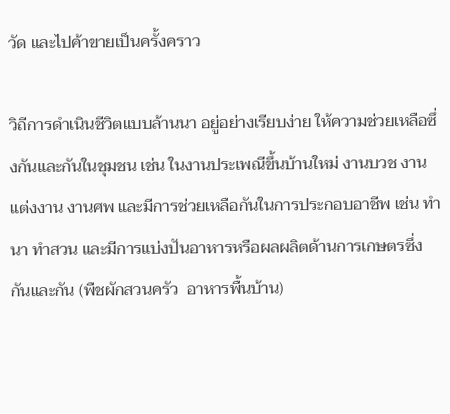วัด และไปค้าขายเป็นครั้งคราว

วิถีการดำเนินชีวิตแบบล้านนา อยู่อย่างเรียบง่าย ให้ความช่วยเหลือซึ่งกันและกันในชุมชน เช่น ในงานประเพณีขึ้นบ้านใหม่ งานบวช งานแต่งงาน งานศพ และมีการช่วยเหลือกันในการประกอบอาชีพ เช่น ทำนา ทำสวน และมีการแบ่งปันอาหารหรือผลผลิตด้านการเกษตรซึ่งกันและกัน (พืชผักสวนครัว  อาหารพื้นบ้าน)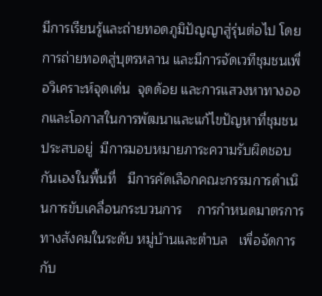มีการเรียนรู้และถ่ายทอดภูมิปัญญาสู่รุ่นต่อไป โดยการถ่ายทอดสู่บุตรหลาน และมีการจัดเวทีชุมชนเพื่อวิเคราะห์จุดเด่น  จุดด้อย และการแสวงหาทางออกและโอกาสในการพัฒนาและแก้ไขปัญหาที่ชุมชนประสบอยู่  มีการมอบหมายภาระความรับผิดชอบกันเองในพื้นที่   มีการคัดเลือกคณะกรรมการดำเนินการขับเคลื่อนกระบวนการ    การกำหนดมาตรการทางสังคมในระดับ หมู่บ้านและตำบล   เพื่อจัดการกับ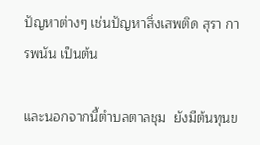ปัญหาต่างๆ เช่นปัญหาสิ่งเสพติด สุรา การพนัน เป็นต้น

และนอกจากนี้ตำบลตาลชุม  ยังมีต้นทุนข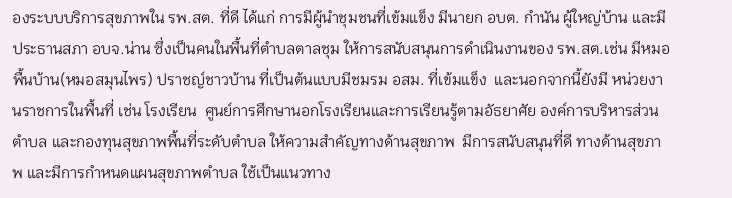องระบบบริการสุขภาพใน รพ.สต. ที่ดี ได้แก่ การมีผู้นำชุมชนที่เข้มแข็ง มีนายก อบต. กำนัน ผู้ใหญ่บ้าน และมีประธานสภา อบจ.น่าน ซึ่งเป็นคนในพื้นที่ตำบลตาลชุม ให้การสนับสนุนการดำเนินงานของ รพ.สต.เช่น มีหมอพื้นบ้าน(หมอสมุนไพร) ปราชญ์ชาวบ้าน ที่เป็นต้นแบบมีชมรม อสม. ที่เข้มแข็ง  และนอกจากนี้ยังมี หน่วยงานราชการในพื้นที่ เช่น โรงเรียน  ศูนย์การศึกษานอกโรงเรียนและการเรียนรู้ตามอัธยาศัย องค์การบริหารส่วนตำบล และกองทุนสุขภาพพื้นที่ระดับตำบล ให้ความสำคัญทางด้านสุขภาพ  มีการสนับสนุนที่ดี ทางด้านสุขภาพ และมีการกำหนดแผนสุขภาพตำบล ใช้เป็นแนวทาง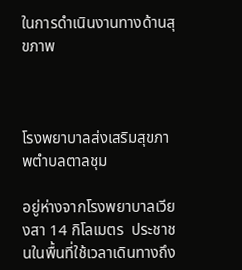ในการดำเนินงานทางด้านสุขภาพ



โรงพยาบาลส่งเสริมสุขภาพตำบลตาลชุม

อยู่ห่างจากโรงพยาบาลเวียงสา 14 กิโลเมตร  ประชาชนในพื้นที่ใช้เวลาเดินทางถึง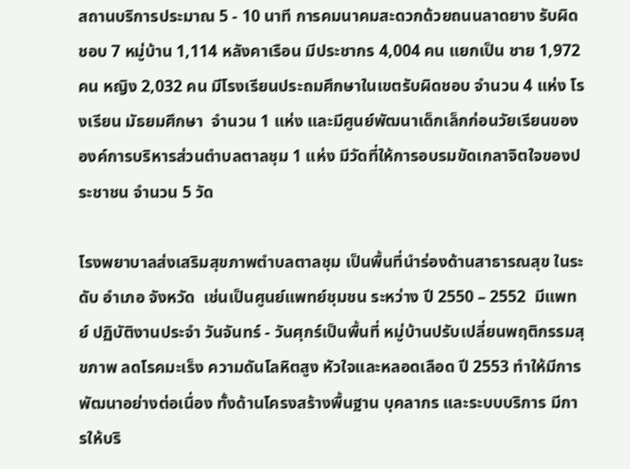สถานบริการประมาณ 5 - 10 นาที การคมนาคมสะดวกด้วยถนนลาดยาง รับผิดชอบ 7 หมู่บ้าน 1,114 หลังคาเรือน มีประชากร 4,004 คน แยกเป็น ชาย 1,972 คน หญิง 2,032 คน มีโรงเรียนประถมศึกษาในเขตรับผิดชอบ จำนวน 4 แห่ง โรงเรียน มัธยมศึกษา  จำนวน 1 แห่ง และมีศูนย์พัฒนาเด็กเล็กก่อนวัยเรียนขององค์การบริหารส่วนตำบลตาลชุม 1 แห่ง มีวัดที่ให้การอบรมขัดเกลาจิตใจของประชาชน จำนวน 5 วัด

โรงพยาบาลส่งเสริมสุขภาพตำบลตาลชุม เป็นพื้นที่นำร่องด้านสาธารณสุข ในระดับ อำเภอ จังหวัด  เช่นเป็นศูนย์แพทย์ชุมชน ระหว่าง ปี 2550 – 2552  มีแพทย์ ปฏิบัติงานประจำ วันจันทร์ - วันศุกร์เป็นพื้นที่ หมู่บ้านปรับเปลี่ยนพฤติกรรมสุขภาพ ลดโรคมะเร็ง ความดันโลหิตสูง หัวใจและหลอดเลือด ปี 2553 ทำให้มีการพัฒนาอย่างต่อเนื่อง ทั้งด้านโครงสร้างพื้นฐาน บุคลากร และระบบบริการ มีการให้บริ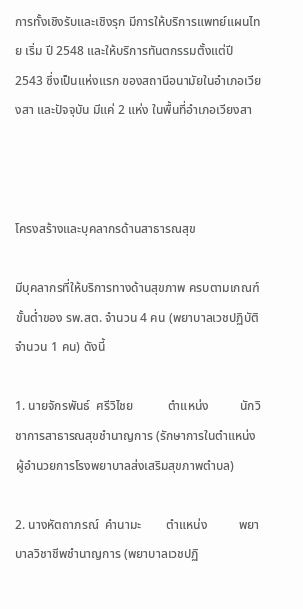การทั้งเชิงรับและเชิงรุก มีการให้บริการแพทย์แผนไทย เริ่ม ปี 2548 และให้บริการทันตกรรมตั้งแต่ปี 2543 ซึ่งเป็นแห่งแรก ของสถานีอนามัยในอำเภอเวียงสา และปัจจุบัน มีแค่ 2 แห่ง ในพื้นที่อำเภอเวียงสา



โครงสร้างและบุคลากรด้านสาธารณสุข

มีบุคลากรที่ให้บริการทางด้านสุขภาพ ครบตามเกณฑ์ขั้นต่ำของ รพ.สต. จำนวน 4 คน (พยาบาลเวชปฏิบัติ จำนวน 1 คน) ดังนี้

1. นายจักรพันธ์  ศรีวิไชย           ตำแหน่ง          นักวิชาการสาธารณสุขชำนาญการ (รักษาการในตำแหน่งผู้อำนวยการโรงพยาบาลส่งเสริมสุขภาพตำบล)

2. นางหัตถาภรณ์  คำนามะ        ตำแหน่ง          พยาบาลวิชาชีพชำนาญการ (พยาบาลเวชปฏิ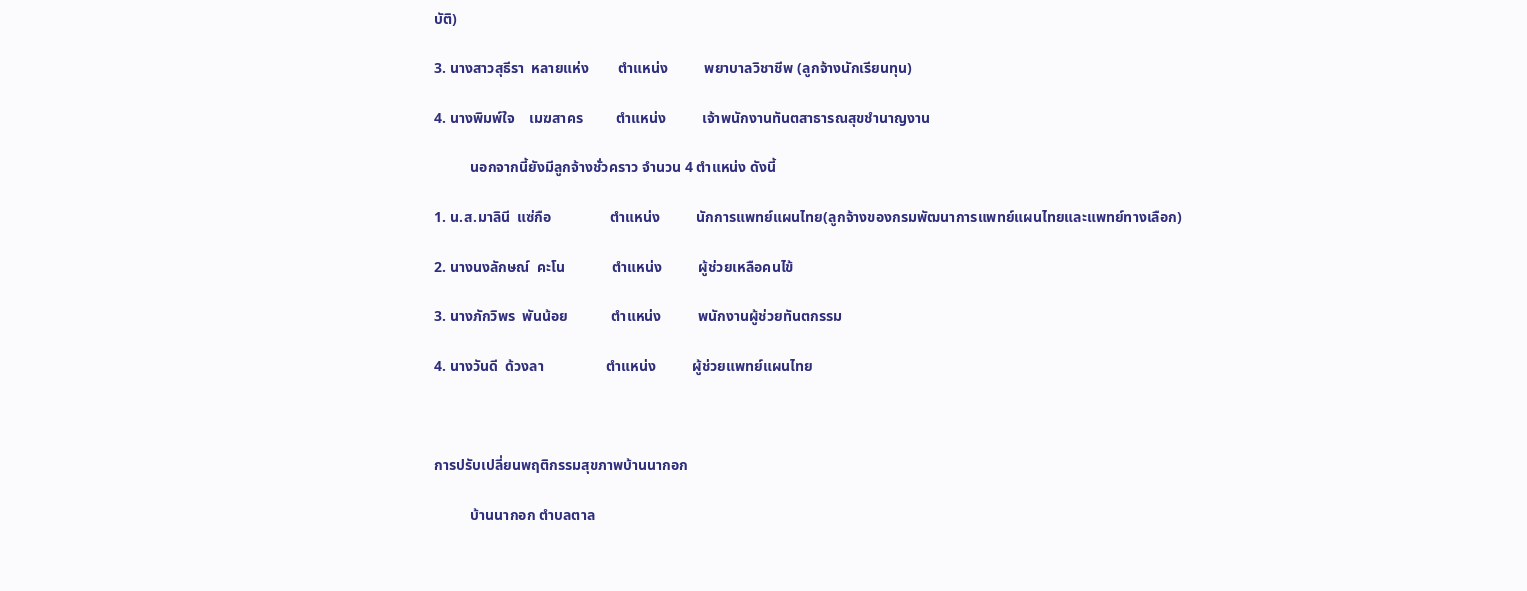บัติ)

3. นางสาวสุธีรา  หลายแห่ง        ตำแหน่ง          พยาบาลวิชาชีพ (ลูกจ้างนักเรียนทุน)

4. นางพิมพ์ใจ    เมฆสาคร         ตำแหน่ง          เจ้าพนักงานทันตสาธารณสุขชำนาญงาน

          นอกจากนี้ยังมีลูกจ้างชั่วคราว จำนวน 4 ตำแหน่ง ดังนี้

1. น.ส.มาลินี  แซ่กือ                ตำแหน่ง          นักการแพทย์แผนไทย(ลูกจ้างของกรมพัฒนาการแพทย์แผนไทยและแพทย์ทางเลือก)

2. นางนงลักษณ์  คะโน             ตำแหน่ง          ผู้ช่วยเหลือคนไข้

3. นางภักวิพร  พันน้อย            ตำแหน่ง          พนักงานผู้ช่วยทันตกรรม

4. นางวันดี  ด้วงลา                 ตำแหน่ง          ผู้ช่วยแพทย์แผนไทย



การปรับเปลี่ยนพฤติกรรมสุขภาพบ้านนากอก

          บ้านนากอก ตำบลตาล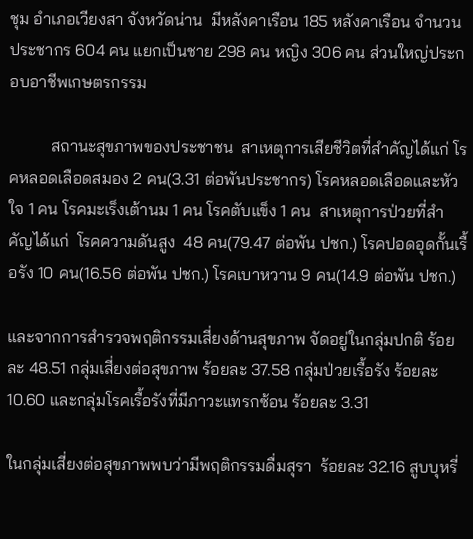ชุม อำเภอเวียงสา จังหวัดน่าน  มีหลังคาเรือน 185 หลังคาเรือน จำนวนประชากร 604 คน แยกเป็นชาย 298 คน หญิง 306 คน ส่วนใหญ่ประกอบอาชีพเกษตรกรรม

          สถานะสุขภาพของประชาชน  สาเหตุการเสียชีวิตที่สำคัญได้แก่ โรคหลอดเลือดสมอง 2 คน(3.31 ต่อพันประชากร) โรคหลอดเลือดและหัวใจ 1 คน โรคมะเร็งเต้านม 1 คน โรคตับแข็ง 1 คน  สาเหตุการป่วยที่สำคัญได้แก่  โรคความดันสูง  48 คน(79.47 ต่อพัน ปชก.) โรคปอดอุดกั้นเรื้อรัง 10 คน(16.56 ต่อพัน ปชก.) โรคเบาหวาน 9 คน(14.9 ต่อพัน ปชก.)

และจากการสำรวจพฤติกรรมเสี่ยงด้านสุขภาพ จัดอยู่ในกลุ่มปกติ ร้อยละ 48.51 กลุ่มเสี่ยงต่อสุขภาพ ร้อยละ 37.58 กลุ่มป่วยเรื้อรัง ร้อยละ 10.60 และกลุ่มโรคเรื้อรังที่มีภาวะแทรกซ้อน ร้อยละ 3.31

ในกลุ่มเสี่ยงต่อสุขภาพพบว่ามีพฤติกรรมดื่มสุรา  ร้อยละ 32.16 สูบบุหรี่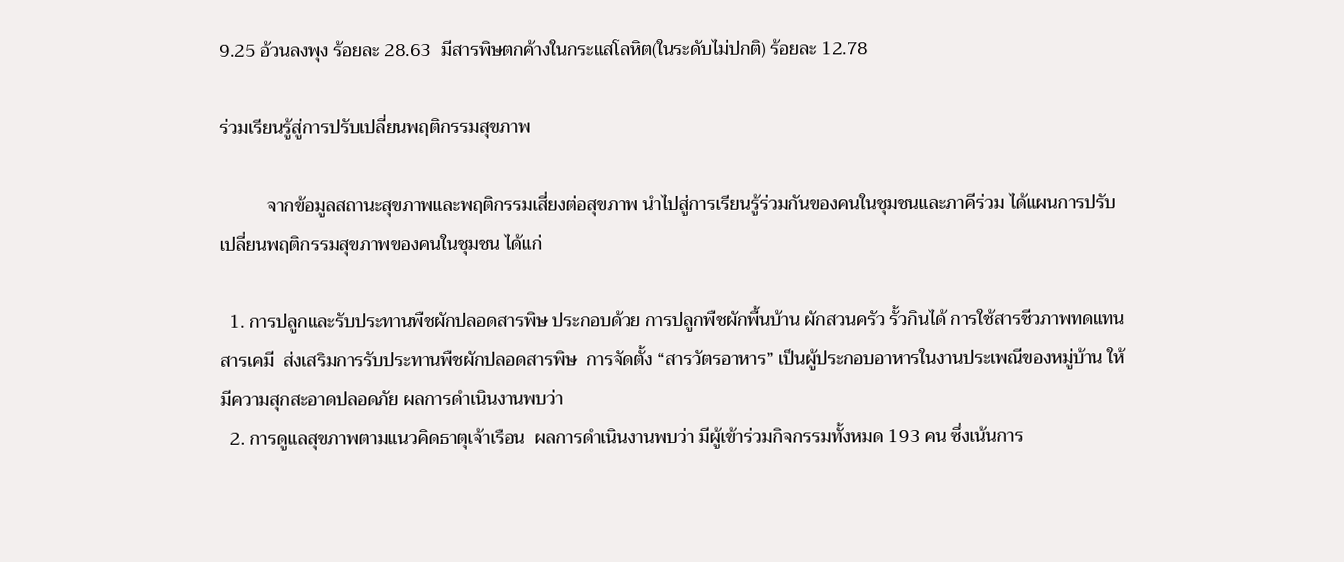9.25 อ้วนลงพุง ร้อยละ 28.63  มีสารพิษตกค้างในกระแสโลหิต(ในระดับไม่ปกติ) ร้อยละ 12.78

ร่วมเรียนรู้สู่การปรับเปลี่ยนพฤติกรรมสุขภาพ

          จากข้อมูลสถานะสุขภาพและพฤติกรรมเสี่ยงต่อสุขภาพ นำไปสู่การเรียนรู้ร่วมกันของคนในชุมชนและภาคีร่วม ได้แผนการปรับเปลี่ยนพฤติกรรมสุขภาพของคนในชุมชน ได้แก่

  1. การปลูกและรับประทานพืชผักปลอดสารพิษ ประกอบด้วย การปลูกพืชผักพื้นบ้าน ผักสวนครัว รั้วกินได้ การใช้สารชีวภาพทดแทนสารเคมี  ส่งเสริมการรับประทานพืชผักปลอดสารพิษ  การจัดตั้ง “สารวัตรอาหาร” เป็นผู้ประกอบอาหารในงานประเพณีของหมู่บ้าน ให้มีความสุกสะอาดปลอดภัย ผลการดำเนินงานพบว่า
  2. การดูแลสุขภาพตามแนวคิดธาตุเจ้าเรือน  ผลการดำเนินงานพบว่า มีผู้เข้าร่วมกิจกรรมทั้งหมด 193 คน ซึ่งเน้นการ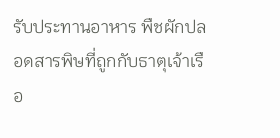รับประทานอาหาร พืชผักปลอดสารพิษที่ถูกกับธาตุเจ้าเรือ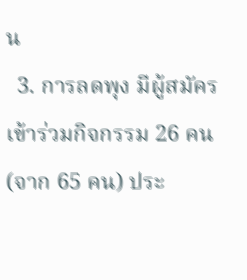น
  3. การลดพุง มีผู้สมัครเข้าร่วมกิจกรรม 26 คน(จาก 65 คน) ประ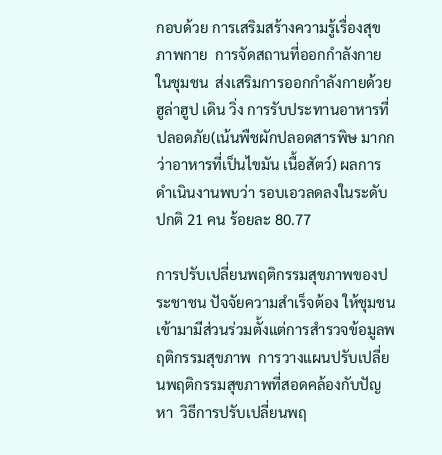กอบด้วย การเสริมสร้างความรู้เรื่องสุขภาพกาย  การจัดสถานที่ออกกำลังกายในชุมชน  ส่งเสริมการออกกำลังกายด้วย ฮูล่าฮูป เดิน วิ่ง การรับประทานอาหารที่ปลอดภัย(เน้นพืชผักปลอดสารพิษ มากกว่าอาหารที่เป็นไขมัน เนื้อสัตว์) ผลการดำเนินงานพบว่า รอบเอวลดลงในระดับปกติ 21 คน ร้อยละ 80.77

การปรับเปลี่ยนพฤติกรรมสุขภาพของประชาชน ปัจจัยความสำเร็จต้อง ให้ชุมชนเข้ามามีส่วนร่วมตั้งแต่การสำรวจข้อมูลพฤติกรรมสุขภาพ  การวางแผนปรับเปลี่ยนพฤติกรรมสุขภาพที่สอดคล้องกับปัญหา  วิธีการปรับเปลี่ยนพฤ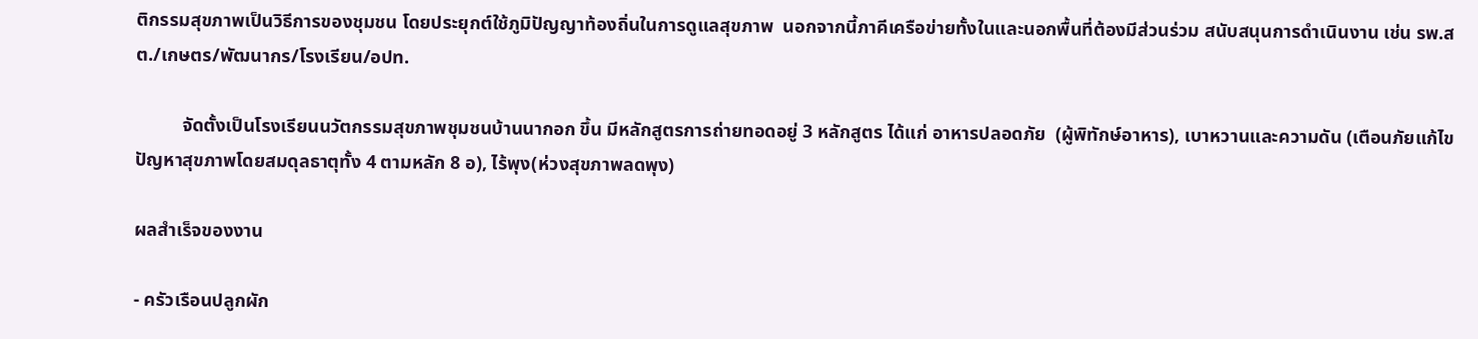ติกรรมสุขภาพเป็นวิธีการของชุมชน โดยประยุกต์ใช้ภูมิปัญญาท้องถิ่นในการดูแลสุขภาพ  นอกจากนี้ภาคีเครือข่ายทั้งในและนอกพื้นที่ต้องมีส่วนร่วม สนับสนุนการดำเนินงาน เช่น รพ.สต./เกษตร/พัฒนากร/โรงเรียน/อปท.

          จัดตั้งเป็นโรงเรียนนวัตกรรมสุขภาพชุมชนบ้านนากอก ขึ้น มีหลักสูตรการถ่ายทอดอยู่ 3 หลักสูตร ได้แก่ อาหารปลอดภัย  (ผู้พิทักษ์อาหาร), เบาหวานและความดัน (เตือนภัยแก้ไขปัญหาสุขภาพโดยสมดุลธาตุทั้ง 4 ตามหลัก 8 อ), ไร้พุง(ห่วงสุขภาพลดพุง)

ผลสำเร็จของงาน

- ครัวเรือนปลูกผัก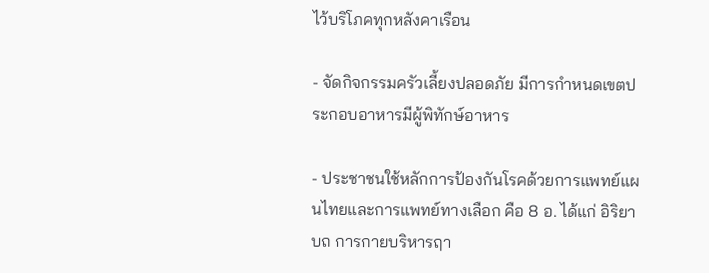ไว้บริโภคทุกหลังคาเรือน

- จัดกิจกรรมครัวเลี้ยงปลอดภัย มีการกำหนดเขตประกอบอาหารมีผู้พิทักษ์อาหาร

- ประชาชนใช้หลักการป้องกันโรคด้วยการแพทย์แผนไทยและการแพทย์ทางเลือก คือ 8 อ. ได้แก่ อิริยาบถ การกายบริหารฤา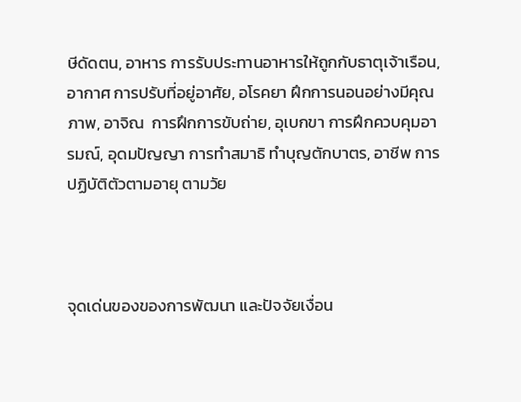ษีดัดตน, อาหาร การรับประทานอาหารให้ถูกกับธาตุเจ้าเรือน, อากาศ การปรับที่อยู่อาศัย, อโรคยา ฝึกการนอนอย่างมีคุณภาพ, อาจิณ  การฝึกการขับถ่าย, อุเบกขา การฝึกควบคุมอารมณ์, อุดมปัญญา การทำสมาธิ ทำบุญตักบาตร, อาชีพ การปฏิบัติตัวตามอายุ ตามวัย



จุดเด่นของของการพัฒนา และปัจจัยเงื่อน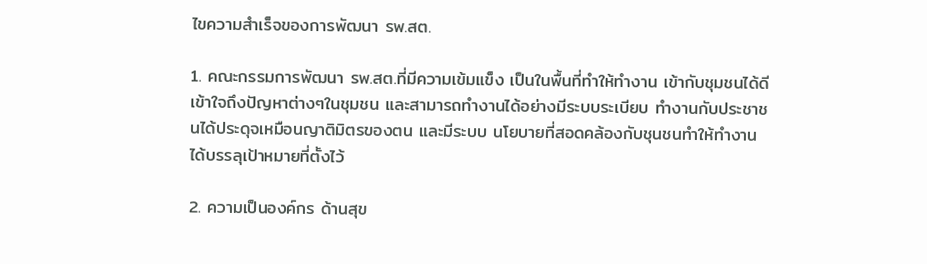ไขความสำเร็จของการพัฒนา รพ.สต.

1. คณะกรรมการพัฒนา รพ.สต.ที่มีความเข้มแข็ง เป็นในพื้นที่ทำให้ทำงาน เข้ากับชุมชนได้ดี เข้าใจถึงปัญหาต่างๆในชุมชน และสามารถทำงานได้อย่างมีระบบระเบียบ ทำงานกับประชาชนได้ประดุจเหมือนญาติมิตรของตน และมีระบบ นโยบายที่สอดคล้องกับชุนชนทำให้ทำงานได้บรรลุเป้าหมายที่ตั้งไว้

2. ความเป็นองค์กร ด้านสุข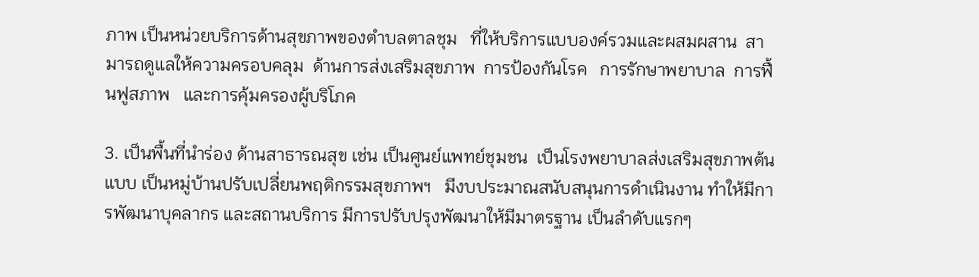ภาพ เป็นหน่วยบริการด้านสุขภาพของตำบลตาลชุม   ที่ให้บริการแบบองค์รวมและผสมผสาน  สามารถดูแลให้ความครอบคลุม  ด้านการส่งเสริมสุขภาพ  การป้องกันโรค   การรักษาพยาบาล  การฟื้นฟูสภาพ   และการคุ้มครองผู้บริโภค

3. เป็นพื้นที่นำร่อง ด้านสาธารณสุข เช่น เป็นศูนย์แพทย์ชุมชน  เป็นโรงพยาบาลส่งเสริมสุขภาพต้นแบบ เป็นหมู่บ้านปรับเปลี่ยนพฤติกรรมสุขภาพฯ   มีงบประมาณสนับสนุนการดำเนินงาน ทำให้มีการพัฒนาบุคลากร และสถานบริการ มีการปรับปรุงพัฒนาให้มีมาตรฐาน เป็นลำดับแรกๆ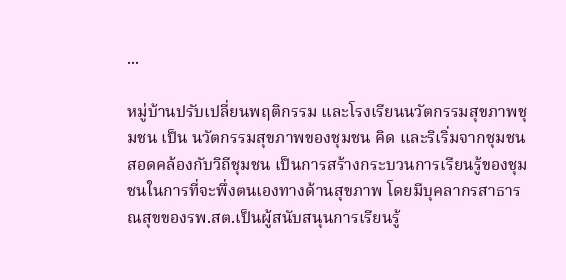...

หมู่บ้านปรับเปลี่ยนพฤติกรรม และโรงเรียนนวัตกรรมสุขภาพชุมชน เป็น นวัตกรรมสุขภาพของชุมชน คิด และริเริ่มจากชุมชน สอดคล้องกับวิถีชุมชน เป็นการสร้างกระบวนการเรียนรู้ของชุมชนในการที่จะพึ่งตนเองทางด้านสุขภาพ โดยมีบุคลากรสาธารณสุขของรพ.สต.เป็นผู้สนับสนุนการเรียนรู้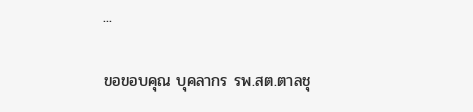...

ขอขอบคุณ บุคลากร รพ.สต.ตาลชุ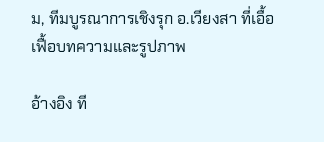ม, ทีมบูรณาการเชิงรุก อ.เวียงสา ที่เอื้อเฟื้อบทความและรูปภาพ

อ้างอิง ที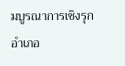มบูรณาการเชิงรุกอำเภอ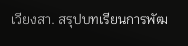เวียงสา. สรุปบทเรียนการพัฒ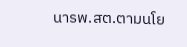นารพ.สต.ตามนโย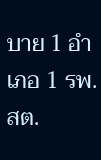บาย 1 อำเภอ 1 รพ.สต.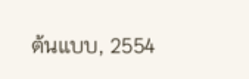ต้นแบบ, 2554